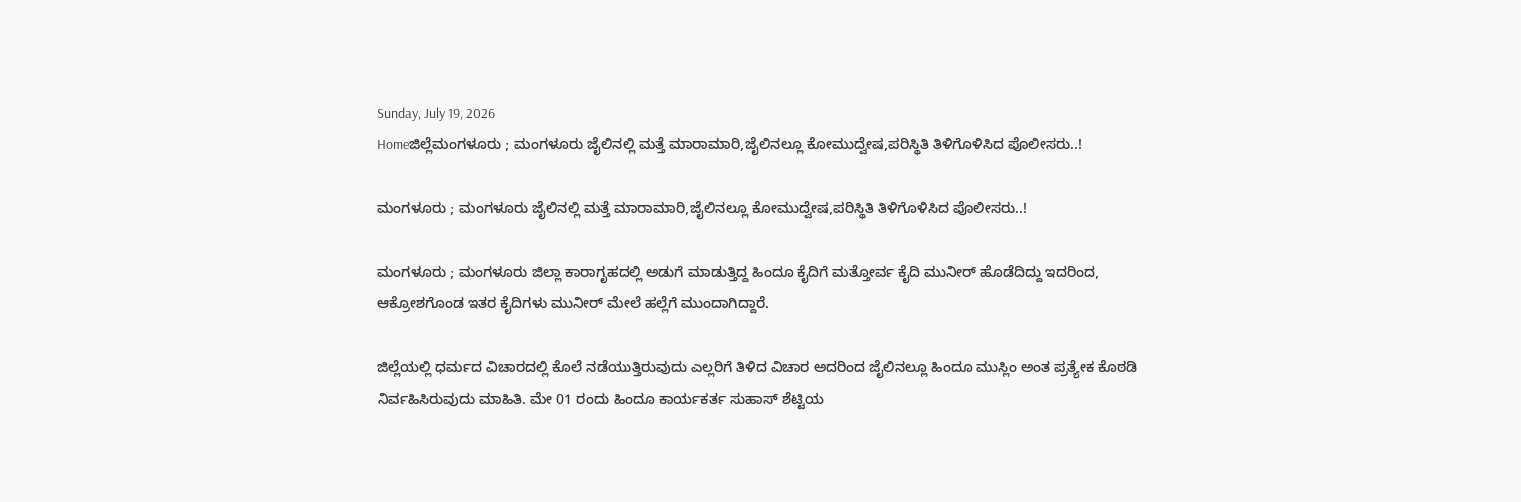Sunday, July 19, 2026
Homeಜಿಲ್ಲೆಮಂಗಳೂರು ; ಮಂಗಳೂರು ಜೈಲಿನಲ್ಲಿ ಮತ್ತೆ ಮಾರಾಮಾರಿ,ಜೈಲಿನಲ್ಲೂ ಕೋಮುದ್ವೇಷ,ಪರಿಸ್ಥಿತಿ ತಿಳಿಗೊಳಿಸಿದ ಪೊಲೀಸರು..!

ಮಂಗಳೂರು ; ಮಂಗಳೂರು ಜೈಲಿನಲ್ಲಿ ಮತ್ತೆ ಮಾರಾಮಾರಿ,ಜೈಲಿನಲ್ಲೂ ಕೋಮುದ್ವೇಷ,ಪರಿಸ್ಥಿತಿ ತಿಳಿಗೊಳಿಸಿದ ಪೊಲೀಸರು..!

ಮಂಗಳೂರು ; ಮಂಗಳೂರು ಜಿಲ್ಲಾ ಕಾರಾಗೃಹದಲ್ಲಿ ಅಡುಗೆ ಮಾಡುತ್ತಿದ್ದ ಹಿಂದೂ ಕೈದಿಗೆ ಮತ್ತೋರ್ವ ಕೈದಿ ಮುನೀರ್ ಹೊಡೆದಿದ್ದು ಇದರಿಂದ, ಆಕ್ರೋಶಗೊಂಡ ಇತರ ಕೈದಿಗಳು ಮುನೀರ್ ಮೇಲೆ ಹಲ್ಲೆಗೆ ಮುಂದಾಗಿದ್ದಾರೆ.

ಜಿಲ್ಲೆಯಲ್ಲಿ ಧರ್ಮದ ವಿಚಾರದಲ್ಲಿ ಕೊಲೆ ನಡೆಯುತ್ತಿರುವುದು ಎಲ್ಲರಿಗೆ ತಿಳಿದ ವಿಚಾರ ಅದರಿಂದ ಜೈಲಿನಲ್ಲೂ ಹಿಂದೂ ಮುಸ್ಲಿಂ ಅಂತ ಪ್ರತ್ಯೇಕ ಕೊಠಡಿ ನಿರ್ವಹಿಸಿರುವುದು ಮಾಹಿತಿ. ಮೇ 01 ರಂದು ಹಿಂದೂ ಕಾರ್ಯಕರ್ತ ಸುಹಾಸ್ ಶೆಟ್ಟಿಯ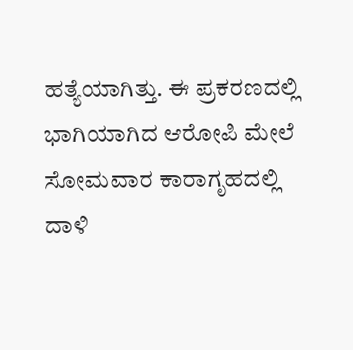ಹತ್ಯೆಯಾಗಿತ್ತು. ಈ ಪ್ರಕರಣದಲ್ಲಿ ಭಾಗಿಯಾಗಿದ ಆರೋಪಿ ಮೇಲೆ ಸೋಮವಾರ ಕಾರಾಗೃಹದಲ್ಲಿ ದಾಳಿ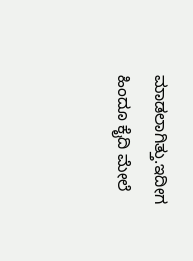ಮಾಡಲಾಗಿತ್ತು.ಇದೀಗ ಹಿಂದೂ ಕೈದಿ ಮೇಲೆ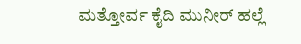ಮತ್ತೋರ್ವ ಕೈದಿ ಮುನೀರ್ ಹಲ್ಲೆ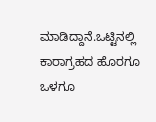ಮಾಡಿದ್ದಾನೆ.ಒಟ್ಟಿನಲ್ಲಿ ಕಾರಾಗ್ರಹದ ಹೊರಗೂ ಒಳಗೂ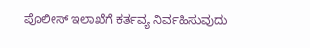ಪೊಲೀಸ್ ಇಲಾಖೆಗೆ ಕರ್ತವ್ಯ ನಿರ್ವಹಿಸುವುದು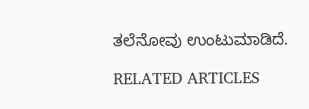ತಲೆನೋವು ಉಂಟುಮಾಡಿದೆ.

RELATED ARTICLES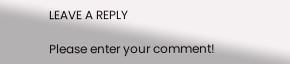LEAVE A REPLY

Please enter your comment!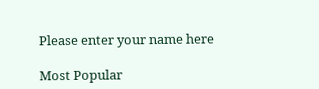Please enter your name here

Most Popular